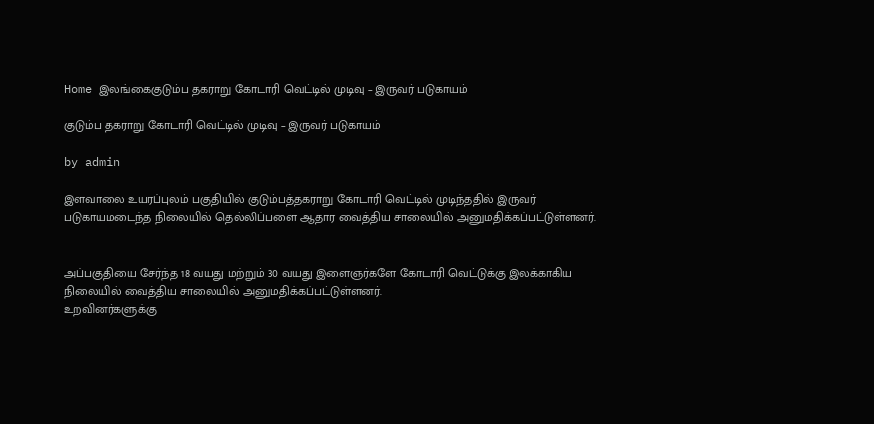Home இலங்கைகுடும்ப தகராறு கோடாரி வெட்டில் முடிவு – இருவர் படுகாயம்

குடும்ப தகராறு கோடாரி வெட்டில் முடிவு – இருவர் படுகாயம்

by admin

இளவாலை உயரப்புலம் பகுதியில் குடும்பத்தகராறு கோடாரி வெட்டில் முடிந்ததில் இருவர் படுகாயமடைந்த நிலையில் தெல்லிப்பளை ஆதார வைத்திய சாலையில் அனுமதிக்கப்பட்டுள்ளனர்.


அப்பகுதியை சேர்ந்த 18 வயது மற்றும் 30 வயது இளைஞர்களே கோடாரி வெட்டுக்கு இலக்காகிய நிலையில் வைத்திய சாலையில் அனுமதிக்கப்பட்டுள்ளனர்.
உறவினர்களுக்கு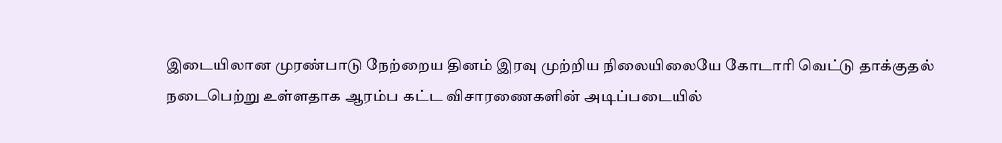இடையிலான முரண்பாடு நேற்றைய தினம் இரவு முற்றிய நிலையிலையே கோடாரி வெட்டு தாக்குதல் நடைபெற்று உள்ளதாக ஆரம்ப கட்ட விசாரணைகளின் அடிப்படையில்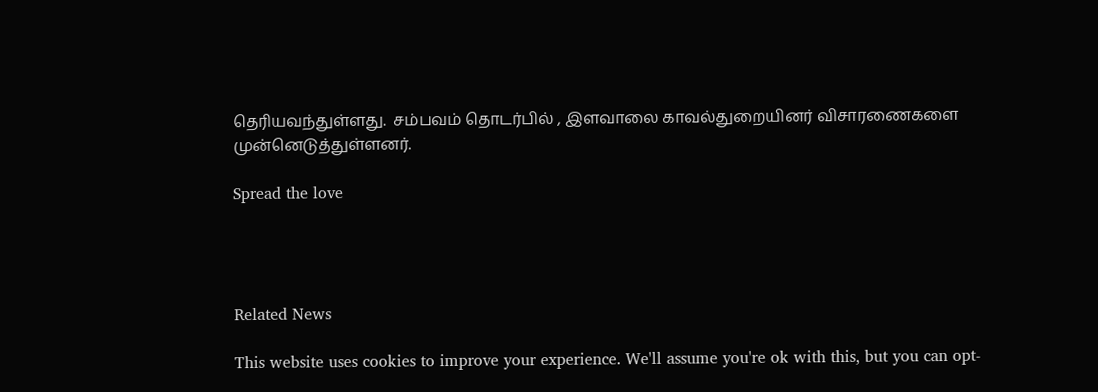தெரியவந்துள்ளது.  சம்பவம் தொடர்பில் , இளவாலை காவல்துறையினர் விசாரணைகளை முன்னெடுத்துள்ளனர்.

Spread the love




Related News

This website uses cookies to improve your experience. We'll assume you're ok with this, but you can opt-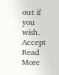out if you wish. Accept Read More